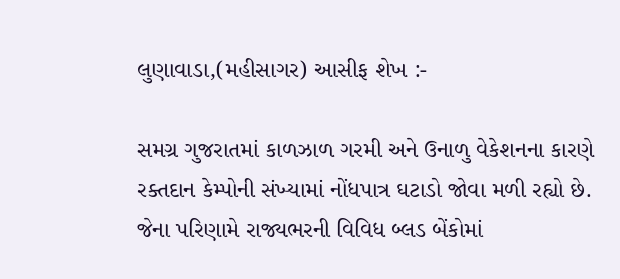લુણાવાડા,(મહીસાગર) આસીફ શેખ :-

સમગ્ર ગુજરાતમાં કાળઝાળ ગરમી અને ઉનાળુ વેકેશનના કારણે રક્તદાન કેમ્પોની સંખ્યામાં નોંધપાત્ર ઘટાડો જોવા મળી રહ્યો છે. જેના પરિણામે રાજ્યભરની વિવિધ બ્લડ બેંકોમાં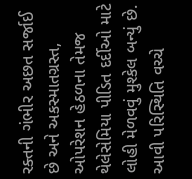રક્તની ગંભીર અછત સર્જાઈ છે અને અકસ્માતગ્રસ્ત, ઓપરેશન હેઠળના તેમજ થેલેસેમિયા પીડિત દર્દીઓ માટે લોહી મેળવવું મુશ્કેલ બન્યું છે.
આવી પરિસ્થિતિ વચ્ચે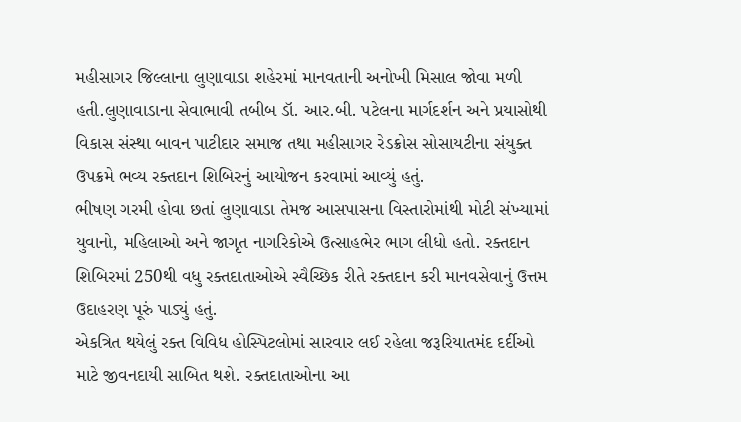મહીસાગર જિલ્લાના લુણાવાડા શહેરમાં માનવતાની અનોખી મિસાલ જોવા મળી હતી.લુણાવાડાના સેવાભાવી તબીબ ડૉ. આર.બી. પટેલના માર્ગદર્શન અને પ્રયાસોથી વિકાસ સંસ્થા બાવન પાટીદાર સમાજ તથા મહીસાગર રેડક્રોસ સોસાયટીના સંયુક્ત ઉપક્રમે ભવ્ય રક્તદાન શિબિરનું આયોજન કરવામાં આવ્યું હતું.
ભીષણ ગરમી હોવા છતાં લુણાવાડા તેમજ આસપાસના વિસ્તારોમાંથી મોટી સંખ્યામાં યુવાનો, મહિલાઓ અને જાગૃત નાગરિકોએ ઉત્સાહભેર ભાગ લીધો હતો. રક્તદાન શિબિરમાં 250થી વધુ રક્તદાતાઓએ સ્વૈચ્છિક રીતે રક્તદાન કરી માનવસેવાનું ઉત્તમ ઉદાહરણ પૂરું પાડ્યું હતું.
એકત્રિત થયેલું રક્ત વિવિધ હોસ્પિટલોમાં સારવાર લઈ રહેલા જરૂરિયાતમંદ દર્દીઓ માટે જીવનદાયી સાબિત થશે. રક્તદાતાઓના આ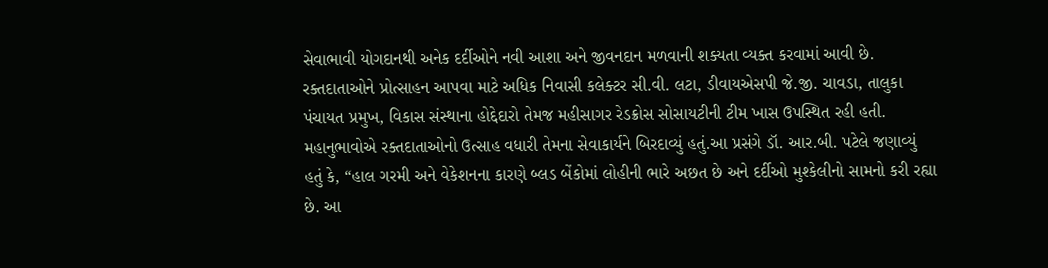સેવાભાવી યોગદાનથી અનેક દર્દીઓને નવી આશા અને જીવનદાન મળવાની શક્યતા વ્યક્ત કરવામાં આવી છે.
રક્તદાતાઓને પ્રોત્સાહન આપવા માટે અધિક નિવાસી કલેક્ટર સી.વી. લટા, ડીવાયએસપી જે.જી. ચાવડા, તાલુકા પંચાયત પ્રમુખ, વિકાસ સંસ્થાના હોદ્દેદારો તેમજ મહીસાગર રેડક્રોસ સોસાયટીની ટીમ ખાસ ઉપસ્થિત રહી હતી. મહાનુભાવોએ રક્તદાતાઓનો ઉત્સાહ વધારી તેમના સેવાકાર્યને બિરદાવ્યું હતું.આ પ્રસંગે ડૉ. આર.બી. પટેલે જણાવ્યું હતું કે, “હાલ ગરમી અને વેકેશનના કારણે બ્લડ બેંકોમાં લોહીની ભારે અછત છે અને દર્દીઓ મુશ્કેલીનો સામનો કરી રહ્યા છે. આ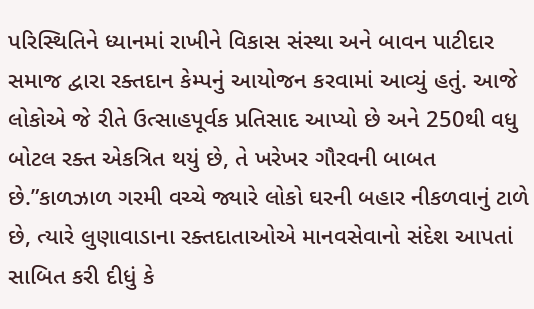પરિસ્થિતિને ધ્યાનમાં રાખીને વિકાસ સંસ્થા અને બાવન પાટીદાર સમાજ દ્વારા રક્તદાન કેમ્પનું આયોજન કરવામાં આવ્યું હતું. આજે લોકોએ જે રીતે ઉત્સાહપૂર્વક પ્રતિસાદ આપ્યો છે અને 250થી વધુ બોટલ રક્ત એકત્રિત થયું છે, તે ખરેખર ગૌરવની બાબત છે.”કાળઝાળ ગરમી વચ્ચે જ્યારે લોકો ઘરની બહાર નીકળવાનું ટાળે છે, ત્યારે લુણાવાડાના રક્તદાતાઓએ માનવસેવાનો સંદેશ આપતાં સાબિત કરી દીધું કે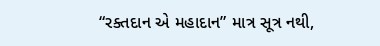“રક્તદાન એ મહાદાન” માત્ર સૂત્ર નથી,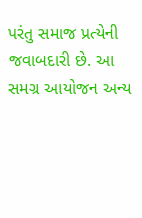પરંતુ સમાજ પ્રત્યેની જવાબદારી છે. આ સમગ્ર આયોજન અન્ય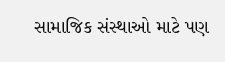સામાજિક સંસ્થાઓ માટે પણ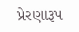પ્રેરણારૂપ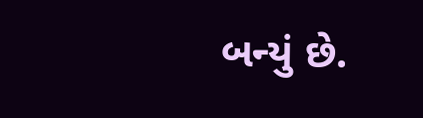બન્યું છે.